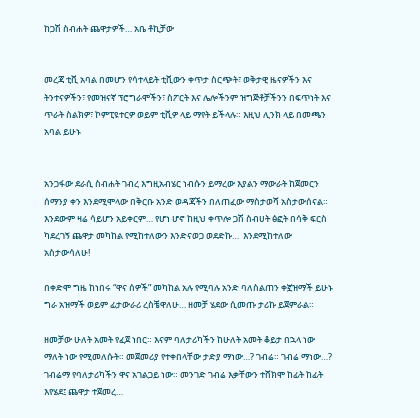ከጋሽ ስብሐት ጨዋታዎች… አቤ ቶኪቻው


መረጃ ቲቪ አባል በመሆን የሳተላይት ቲቪውን ቀጥታ ስርጭት፣ ወቅታዊ ዜናዎችን እና ትንተናዎችን፣ የመዝናኛ ፕሮግራሞችን፣ ስፖርት እና ሌሎችንም ዝግጅቶቻችንን በፍጥነት እና ጥራት ስልክዎ፣ ኮምፒዩተርዎ ወይም ቲቪዎ ላይ ማየት ይችላሉ። እዚህ ሊንክ ላይ በመጫን አባል ይሁኑ


አንጋፋው ደራሲ ስብሐት ገብረ እግዚአብሄር ነብሱን ይማረው እያልን ማውራት ከጀመርን ሰማንያ ቀን እንደሚሞላው በቅርቡ አንድ ወዳጃችን በለጠፈው ማስታወሻ አስታውሰናል። እንደውም ዛሬ ሳይሆን አይቀርም… የሆነ ሆኖ ከዚህ ቀጥሎ ጋሽ ስብሀት ፅፎት በሳቅ ፍርስ ካደረገኝ ጨዋታ መካከል የሚከተለውን እንድናወጋ ወደድኩ…  እንደሚከተለው አስታውሳለሁ!

በቀድሞ ግዜ ከነበሩ “ዋና ሰዎች” መካከል አሉ የሚባሉ አንድ ባለስልጠን ቀኟዝማች ይሁኑ ግራ አዝማች ወይም ፊታውራሪ ረስቼዋለሁ… ዘመቻ ሄደው ሲመጡ ታሪኩ ይጀምራል።

ዘመቻው ሁለት አመት የፈጀ ነበር። እናም ባለታሪካችን ከሁለት አመት ቆይታ በኋላ ነው ማለት ነው የሚመለሱት። መጀመሪያ የተቀበላቸው ታድያ ማነው…? ገብሬ። ገብሬ ማነው…? ገብሬማ የባለታሪካችን ዋና አገልጋይ ነው። መንገድ ገብሬ እቃቸውን ተሸክሞ ከፊት ከፊት እየሄደ፤ ጨዋታ ተጀመረ…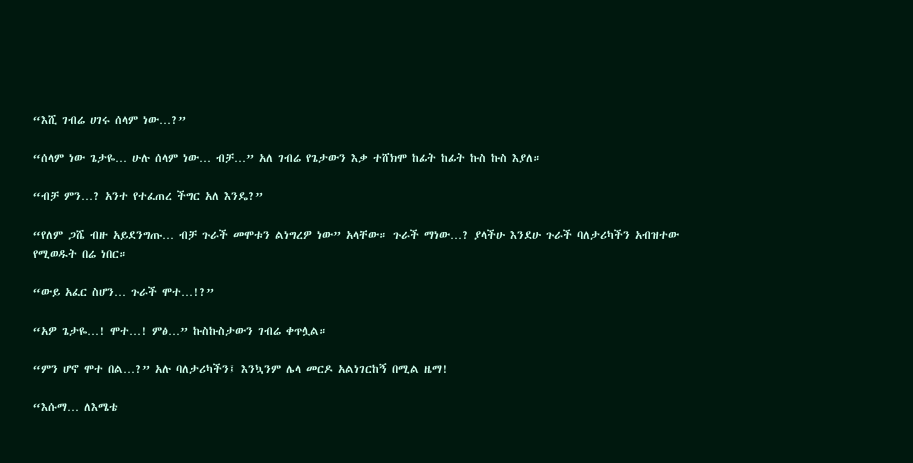“እሺ ገብሬ ሀገሩ ሰላም ነው…?”

“ሰላም ነው ጌታዬ… ሁሉ ሰላም ነው… ብቻ…” አለ ገብሬ የጌታውን እቃ ተሸክሞ ከፊት ከፊት ኩስ ኩስ እያለ።

“ብቻ ምን…? አንተ የተፈጠረ ችግር አለ እንዴ?”

“የለም ጋሼ ብዙ አይደንግጡ… ብቻ ጉራች መሞቱን ልነግረዎ ነው” አላቸው። ጉራች ማነው…? ያላችሁ እንደሁ ጉራች ባለታሪካችን አብዝተው የሚወዱት በሬ ነበር።

“ውይ አፈር ስሆን… ጉራች ሞተ…!?”

“አዎ ጌታዬ…! ሞተ…! ምፅ…” ኩስኩስታውን ገብሬ ቀጥሏል።

“ምን ሆኖ ሞተ በል…?” አሉ ባለታሪካችን፤ እንኳንም ሌላ መርዶ አልነገርከኝ በሚል ዜማ!

“እሱማ… ለእሜቴ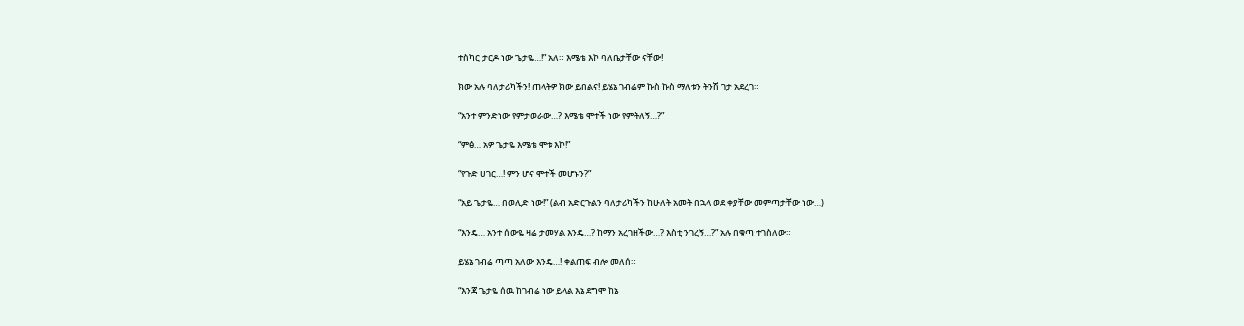ተስካር ታርዶ ነው ጌታዬ…!” አለ። እሜቴ እኮ ባለቤታቸው ናቸው!

ክው አሉ ባለታሪካችን! ጠላትዎ ክው ይበልና! ይሄኔ ገብሬም ኩስ ኩስ ማለቱን ትንሽ ገታ አደረገ።

“አንተ ምንድነው የምታወራው…? እሜቴ ሞተች ነው የምትለኝ…?”

“ምፅ… አዎ ጌታዬ እሜቴ ሞቱ እኮ!”

“የጉድ ሀገር…! ምን ሆና ሞተች መሆኑን?”

“አይ ጌታዬ… በወሊድ ነው!” (ልብ አድርጉልን ባለታሪካችን ከሁለት አመት በኋላ ወደ ቀያቸው መምጣታቸው ነው…)

“እንዴ… አንተ ሰውዬ ዛሬ ታመሃል እንዴ…? ከማን አረገዘችው…? እስቲ ንገረኝ…?” አሉ በቁጣ ተገስለው።

ይሄኔ ገብሬ ጣጣ አለው እንዴ…! ቀልጠፍ ብሎ መለሰ።

“እንጃ ጌታዬ ሰዉ ከገብሬ ነው ይላል እኔ ደግሞ ከኔ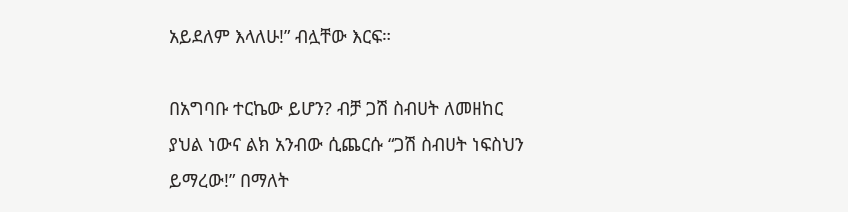አይደለም እላለሁ!” ብሏቸው እርፍ።

በአግባቡ ተርኬው ይሆን? ብቻ ጋሽ ስብሀት ለመዘከር ያህል ነውና ልክ አንብው ሲጨርሱ “ጋሽ ስብሀት ነፍስህን ይማረው!” በማለት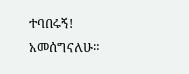ተባበሩኝ! አመሰግናለሁ።